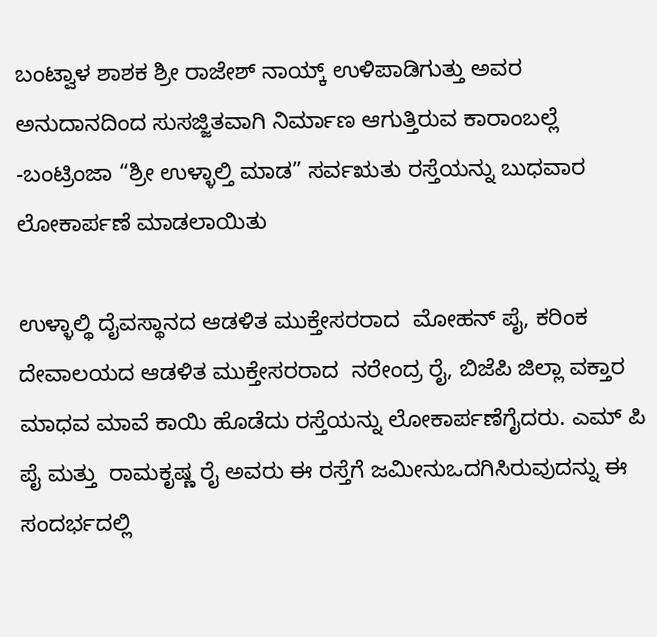ಬಂಟ್ವಾಳ ಶಾಶಕ ಶ್ರೀ ರಾಜೇಶ್ ನಾಯ್ಕ್ ಉಳಿಪಾಡಿಗುತ್ತು ಅವರ ಅನುದಾನದಿಂದ ಸುಸಜ್ಜಿತವಾಗಿ ನಿರ್ಮಾಣ ಆಗುತ್ತಿರುವ ಕಾರಾಂಬಲ್ಲೆ -ಬಂಟ್ರಿಂಜಾ “ಶ್ರೀ ಉಳ್ಳಾಲ್ತಿ ಮಾಡ” ಸರ್ವಋತು ರಸ್ತೆಯನ್ನು ಬುಧವಾರ ಲೋಕಾರ್ಪಣೆ ಮಾಡಲಾಯಿತು

ಉಳ್ಳಾಲ್ಥಿ ದೈವಸ್ಥಾನದ ಆಡಳಿತ ಮುಕ್ತೇಸರರಾದ  ಮೋಹನ್ ಪೈ, ಕರಿಂಕ ದೇವಾಲಯದ ಆಡಳಿತ ಮುಕ್ತೇಸರರಾದ  ನರೇಂದ್ರ ರೈ, ಬಿಜೆಪಿ ಜಿಲ್ಲಾ ವಕ್ತಾರ  ಮಾಧವ ಮಾವೆ ಕಾಯಿ ಹೊಡೆದು ರಸ್ತೆಯನ್ನು ಲೋಕಾರ್ಪಣೆಗೈದರು. ಎಮ್ ಪಿ ಪೈ ಮತ್ತು  ರಾಮಕೃಷ್ಣ ರೈ ಅವರು ಈ ರಸ್ತೆಗೆ ಜಮೀನುಒದಗಿಸಿರುವುದನ್ನು ಈ ಸಂದರ್ಭದಲ್ಲಿ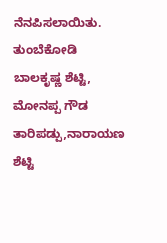ನೆನಪಿಸಲಾಯಿತು.
ತುಂಬೆಕೋಡಿ ಬಾಲಕೃಷ್ಣ ಶೆಟ್ಟಿ, ಮೋನಪ್ಪ ಗೌಡ ತಾರಿಪಡ್ಪು,ನಾರಾಯಣ ಶೆಟ್ಟಿ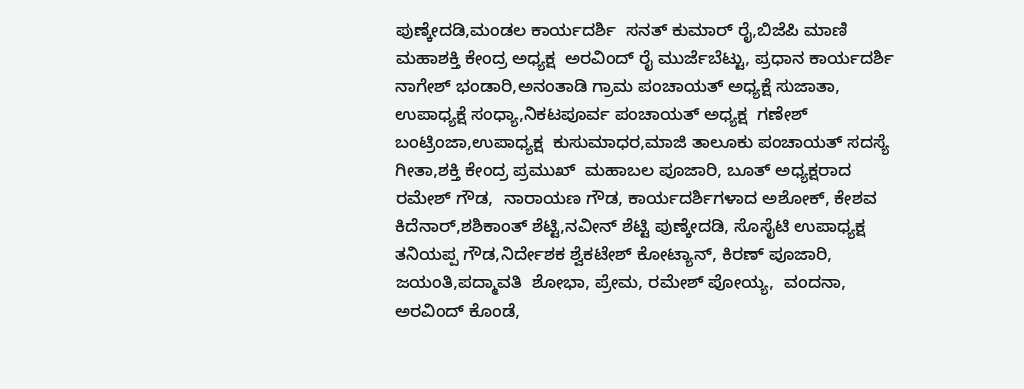ಪುಣ್ಕೇದಡಿ,ಮಂಡಲ ಕಾರ್ಯದರ್ಶಿ  ಸನತ್ ಕುಮಾರ್ ರೈ,ಬಿಜೆಪಿ ಮಾಣಿ ಮಹಾಶಕ್ತಿ ಕೇಂದ್ರ ಅಧ್ಯಕ್ಷ  ಅರವಿಂದ್ ರೈ ಮುರ್ಜೆಬೆಟ್ಟು, ಪ್ರಧಾನ ಕಾರ್ಯದರ್ಶಿ  ನಾಗೇಶ್ ಭಂಡಾರಿ,ಅನಂತಾಡಿ ಗ್ರಾಮ ಪಂಚಾಯತ್ ಅಧ್ಯಕ್ಷೆ ಸುಜಾತಾ, ಉಪಾಧ್ಯಕ್ಷೆ ಸಂಧ್ಯಾ,ನಿಕಟಪೂರ್ವ ಪಂಚಾಯತ್ ಅಧ್ಯಕ್ಷ  ಗಣೇಶ್ ಬಂಟ್ರಿಂಜಾ,ಉಪಾಧ್ಯಕ್ಷ  ಕುಸುಮಾಧರ,ಮಾಜಿ ತಾಲೂಕು ಪಂಚಾಯತ್ ಸದಸ್ಯೆ  ಗೀತಾ,ಶಕ್ತಿ ಕೇಂದ್ರ ಪ್ರಮುಖ್  ಮಹಾಬಲ ಪೂಜಾರಿ, ಬೂತ್ ಅಧ್ಯಕ್ಷರಾದ  ರಮೇಶ್ ಗೌಡ,  ನಾರಾಯಣ ಗೌಡ, ಕಾರ್ಯದರ್ಶಿಗಳಾದ ಅಶೋಕ್, ಕೇಶವ ಕಿದೆನಾರ್,ಶಶಿಕಾಂತ್ ಶೆಟ್ಟಿ,ನವೀನ್ ಶೆಟ್ಟಿ ಪುಣ್ಕೇದಡಿ, ಸೊಸೈಟಿ ಉಪಾಧ್ಯಕ್ಷ  ತನಿಯಪ್ಪ ಗೌಡ,ನಿರ್ದೇಶಕ ಶ್ವೆಕಟೇಶ್ ಕೋಟ್ಯಾನ್, ಕಿರಣ್ ಪೂಜಾರಿ, ಜಯಂತಿ,ಪದ್ಮಾವತಿ  ಶೋಭಾ, ಪ್ರೇಮ, ರಮೇಶ್ ಪೋಯ್ಯ,  ವಂದನಾ, ಅರವಿಂದ್ ಕೊಂಡೆ,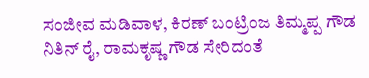ಸಂಜೀವ ಮಡಿವಾಳ, ಕಿರಣ್ ಬಂಟ್ರಿಂಜ ತಿಮ್ಮಪ್ಪ ಗೌಡ  ನಿತಿನ್ ರೈ, ರಾಮಕೃಷ್ಣ ಗೌಡ ಸೇರಿದಂತೆ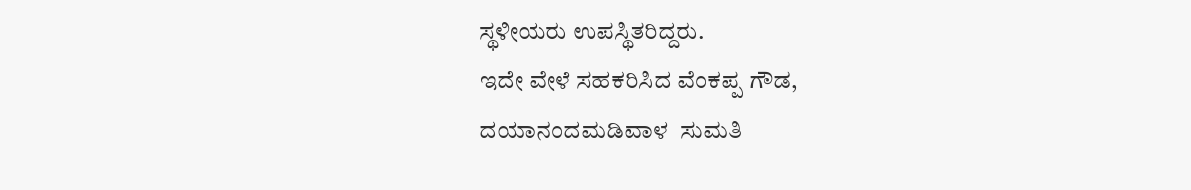ಸ್ಥಳೀಯರು ಉಪಸ್ಥಿತರಿದ್ದರು.
ಇದೇ ವೇಳೆ ಸಹಕರಿಸಿದ ವೆಂಕಪ್ಪ ಗೌಡ,  ದಯಾನಂದಮಡಿವಾಳ  ಸುಮತಿ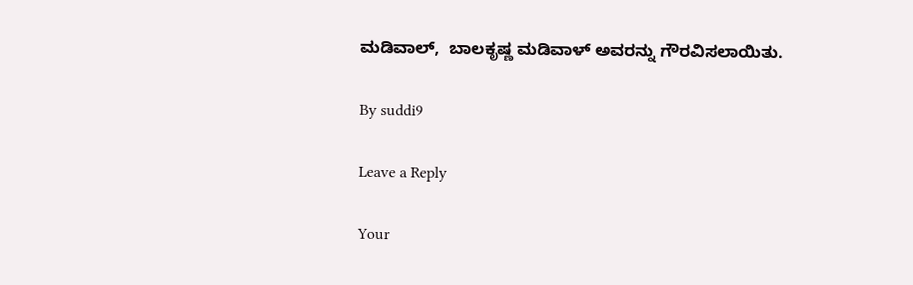ಮಡಿವಾಲ್,  ಬಾಲಕೃಷ್ಣ ಮಡಿವಾಳ್ ಅವರನ್ನು ಗೌರವಿಸಲಾಯಿತು.

By suddi9

Leave a Reply

Your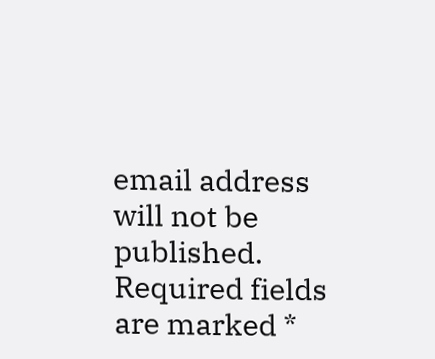email address will not be published. Required fields are marked *